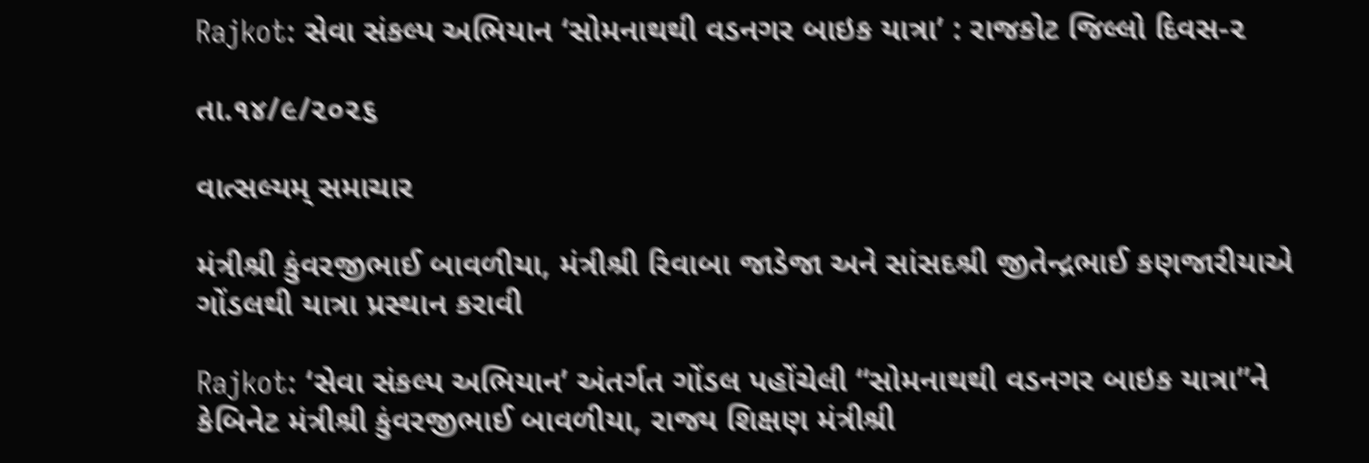Rajkot: સેવા સંકલ્પ અભિયાન ‘સોમનાથથી વડનગર બાઇક યાત્રા’ : રાજકોટ જિલ્લો દિવસ-૨

તા.૧૪/૯/૨૦૨૬

વાત્સલ્યમ્ સમાચાર

મંત્રીશ્રી કુંવરજીભાઈ બાવળીયા, મંત્રીશ્રી રિવાબા જાડેજા અને સાંસદશ્રી જીતેન્દ્રભાઈ કણજારીયાએ ગોંડલથી યાત્રા પ્રસ્થાન કરાવી

Rajkot: ‘સેવા સંકલ્પ અભિયાન’ અંતર્ગત ગોંડલ પહોંચેલી “સોમનાથથી વડનગર બાઇક યાત્રા”ને કેબિનેટ મંત્રીશ્રી કુંવરજીભાઈ બાવળીયા, રાજ્ય શિક્ષણ મંત્રીશ્રી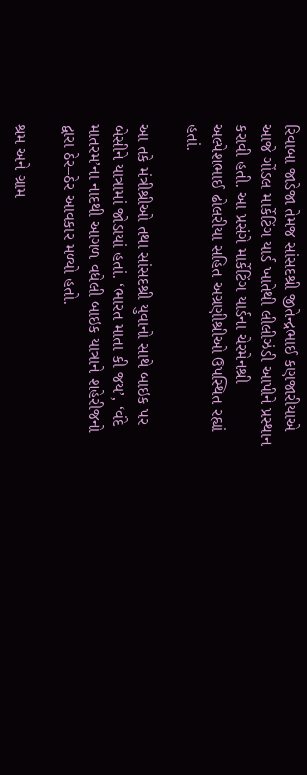રિવાબા જાડેજા તેમજ સાંસદશ્રી જીતેન્દ્રભાઈ કણજારીયાએ આજે ગોંડલ માર્કેટિંગ યાર્ડ ખાતેથી લીલીઝંડી આપીને પ્રસ્થાન કરાવી હતી. આ પ્રસંગે માર્કેટિંગ યાર્ડના ચેરમેનશ્રી અલ્પેશભાઈ ઢોલરીયા સહિત અગ્રણીશ્રીઓ ઉપસ્થિત રહ્યાં હતાં.

આ તકે મંત્રીશ્રીઓ તથા સાંસદશ્રી યુવાનો સાથે બાઇક પર બેસીને યાત્રામાં જોડાયાં હતાં. ‘ભારત માતા કી જય’, ‘વંદે માતરમ’ના નાદથી આગળ વધેલી બાઇક યાત્રાને શહેરીજનો દ્વારા ઠેર–ઠેર આવકાર મળ્યો હતો.

શ્રમ અને ગ્રામ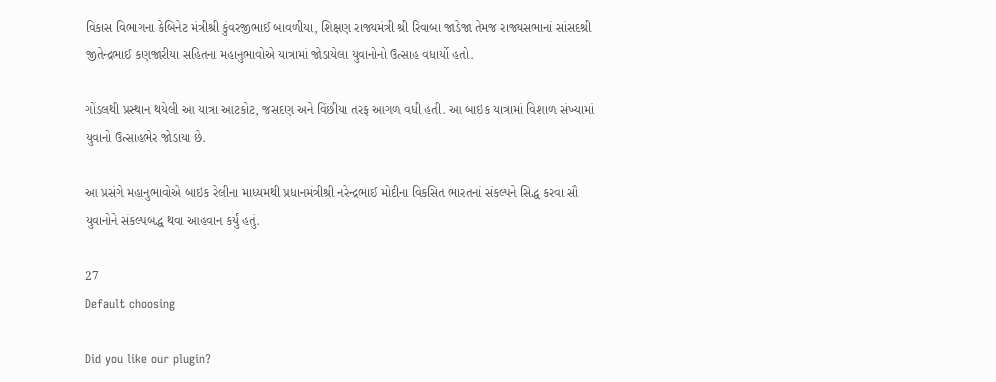વિકાસ વિભાગના કેબિનેટ મંત્રીશ્રી કુંવરજીભાઈ બાવળીયા, શિક્ષણ રાજ્યમંત્રી શ્રી રિવાબા જાડેજા તેમજ રાજ્યસભાનાં સાંસદશ્રી જીતેન્દ્રભાઈ કણજારીયા સહિતના મહાનુભાવોએ યાત્રામાં જોડાયેલા યુવાનોનો ઉત્સાહ વધાર્યો હતો.

ગોંડલથી પ્રસ્થાન થયેલી આ યાત્રા આટકોટ, જસદણ અને વિંછીયા તરફ આગળ વધી હતી. આ બાઇક યાત્રામાં વિશાળ સંખ્યામાં યુવાનો ઉત્સાહભેર જોડાયા છે.

આ પ્રસંગે મહાનુભાવોએ બાઇક રેલીના માધ્યમથી પ્રધાનમંત્રીશ્રી નરેન્દ્રભાઈ મોદીના વિકસિત ભારતનાં સંકલ્પને સિદ્ધ કરવા સૌ યુવાનોને સંકલ્પબદ્ધ થવા આહવાન કર્યું હતું.

27
Default choosing

Did you like our plugin?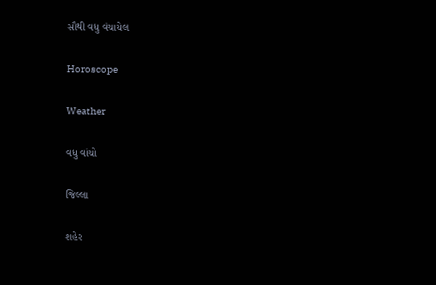સૌથી વધુ વંચાયેલ

Horoscope

Weather

વધુ વાંચો

જિલ્લા

શહેર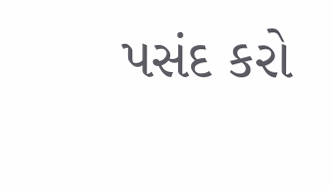પસંદ કરો